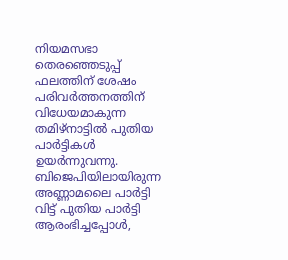നിയമസഭാ തെരഞ്ഞെടുപ്പ് ഫലത്തിന് ശേഷം പരിവർത്തനത്തിന് വിധേയമാകുന്ന തമിഴ്നാട്ടിൽ പുതിയ പാർട്ടികൾ ഉയർന്നുവന്നു. ബിജെപിയിലായിരുന്ന അണ്ണാമലൈ പാർട്ടി വിട്ട് പുതിയ പാർട്ടി ആരംഭിച്ചപ്പോൾ,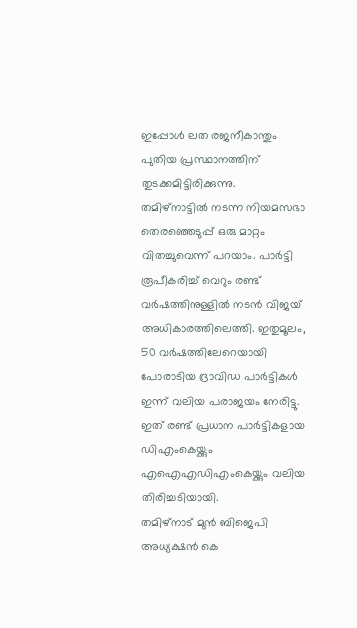ഇപ്പോൾ ലത രജനീകാന്തും പുതിയ പ്രസ്ഥാനത്തിന് തുടക്കമിട്ടിരിക്കുന്നു.
തമിഴ്നാട്ടിൽ നടന്ന നിയമസഭാ തെരഞ്ഞെടുപ്പ് ഒരു മാറ്റം വിതച്ചുവെന്ന് പറയാം. പാർട്ടി രൂപീകരിച്ച് വെറും രണ്ട് വർഷത്തിനുള്ളിൽ നടൻ വിജയ് അധികാരത്തിലെത്തി. ഇതുമൂലം, 50 വർഷത്തിലേറെയായി പോരാടിയ ദ്രാവിഡ പാർട്ടികൾ ഇന്ന് വലിയ പരാജയം നേരിട്ടു. ഇത് രണ്ട് പ്രധാന പാർട്ടികളായ ഡിഎംകെയ്ക്കും എഐഎഡിഎംകെയ്ക്കും വലിയ തിരിച്ചടിയായി.
തമിഴ്നാട് മുൻ ബിജെപി അധ്യക്ഷൻ കെ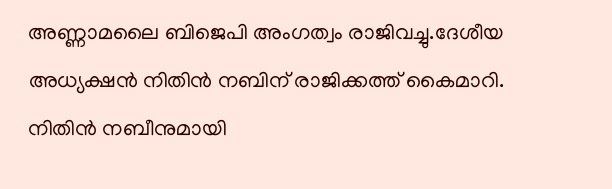അണ്ണാമലൈ ബിജെപി അംഗത്വം രാജിവച്ചു.ദേശീയ അധ്യക്ഷൻ നിതിൻ നബിന് രാജിക്കത്ത് കൈമാറി. നിതിൻ നബീനുമായി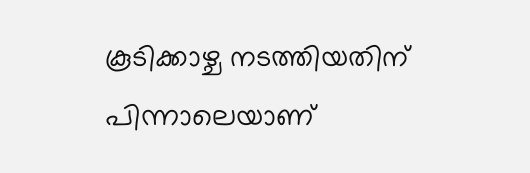കൂടിക്കാഴ്ച നടത്തിയതിന് പിന്നാലെയാണ്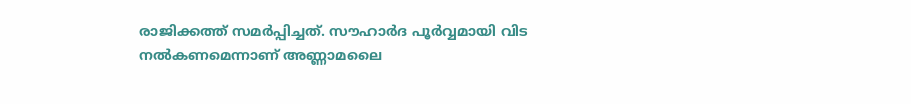രാജിക്കത്ത് സമർപ്പിച്ചത്. സൗഹാർദ പൂർവ്വമായി വിട നൽകണമെന്നാണ് അണ്ണാമലൈ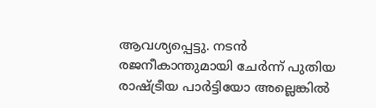ആവശ്യപ്പെട്ടു. നടൻ രജനീകാന്തുമായി ചേർന്ന് പുതിയ രാഷ്ട്രീയ പാർട്ടിയോ അല്ലെങ്കിൽ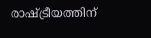രാഷ്ട്രീയത്തിന്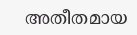അതീതമായ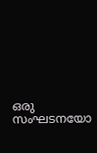ഒരു സംഘടനയോ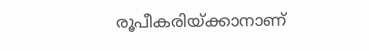രൂപീകരിയ്ക്കാനാണ്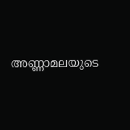അണ്ണാമലയുടെ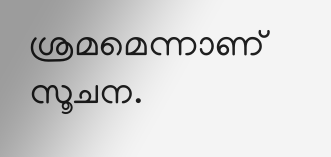ശ്രമമെന്നാണ് സൂചന.